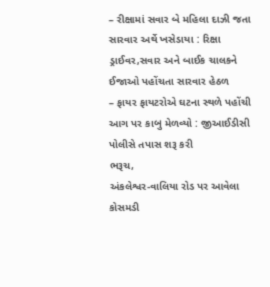– રીક્ષામાં સવાર બે મહિલા દાઝી જતા સારવાર અર્થે ખસેડાયા : રિક્ષા ડ્રાઈવર,સવાર અને બાઈક ચાલકને ઈજાઓ પહોંચતા સારવાર હેઠળ
– ફાયર ફાયટરોએ ઘટના સ્થળે પહોંચી આગ પર કાબુ મેળવ્યો : જીઆઈડીસી પોલીસે તપાસ શરૂ કરી
ભરૂચ,
અંકલેશ્વર-વાલિયા રોડ પર આવેલા કોસમડી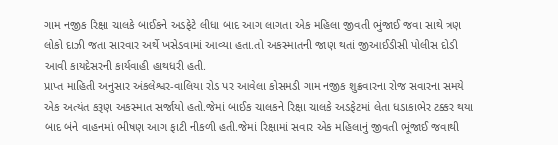ગામ નજીક રિક્ષા ચાલકે બાઈકને અડફેટે લીધા બાદ આગ લાગતા એક મહિલા જીવતી ભુંજાઈ જવા સાથે ત્રણ લોકો દાઝી જતા સારવાર અર્થે ખસેડવામાં આવ્યા હતા.તો અકસ્માતની જાણ થતાં જીઆઈડીસી પોલીસ દોડી આવી કાયદેસરની કાર્યવાહી હાથધરી હતી.
પ્રાપ્ત માહિતી અનુસાર અંકલેશ્વર-વાલિયા રોડ પર આવેલા કોસમડી ગામ નજીક શુક્રવારના રોજ સવારના સમયે એક અત્યંત કરૂણ અકસ્માત સર્જાયો હતો.જેમાં બાઈક ચાલકને રિક્ષા ચાલકે અડફેટમાં લેતા ધડાકાભેર ટક્કર થયા બાદ બંને વાહનમાં ભીષણ આગ ફાટી નીકળી હતી.જેમાં રિક્ષામાં સવાર એક મહિલાનું જીવતી ભૂંજાઈ જવાથી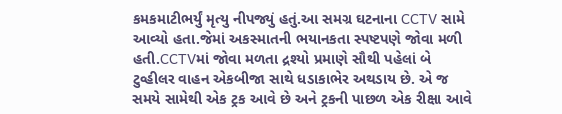કમકમાટીભર્યું મૃત્યુ નીપજ્યું હતું.આ સમગ્ર ઘટનાના CCTV સામે આવ્યો હતા.જેમાં અકસ્માતની ભયાનકતા સ્પષ્ટપણે જોવા મળી હતી.CCTVમાં જોવા મળતા દ્રશ્યો પ્રમાણે સૌથી પહેલાં બે ટુવ્હીલર વાહન એકબીજા સાથે ધડાકાભેર અથડાય છે. એ જ સમયે સામેથી એક ટ્રક આવે છે અને ટ્રકની પાછળ એક રીક્ષા આવે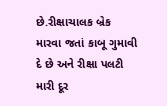છે.રીક્ષાચાલક બ્રેક મારવા જતાં કાબૂ ગુમાવી દે છે અને રીક્ષા પલટી મારી દૂર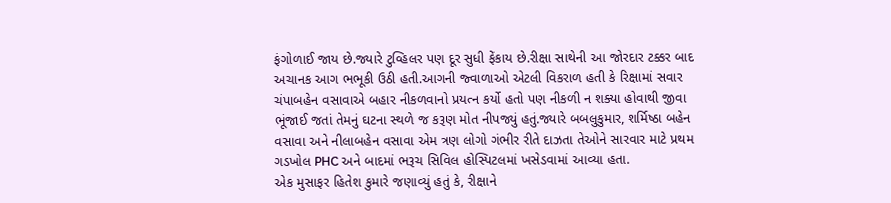ફંગોળાઈ જાય છે.જ્યારે ટુવ્હિલર પણ દૂર સુધી ફેંકાય છે.રીક્ષા સાથેની આ જોરદાર ટક્કર બાદ અચાનક આગ ભભૂકી ઉઠી હતી.આગની જ્વાળાઓ એટલી વિકરાળ હતી કે રિક્ષામાં સવાર ચંપાબહેન વસાવાએ બહાર નીકળવાનો પ્રયત્ન કર્યો હતો પણ નીકળી ન શક્યા હોવાથી જીવા ભૂંજાઈ જતાં તેમનું ઘટના સ્થળે જ કરૂણ મોત નીપજ્યું હતું.જ્યારે બબલુકુમાર, શર્મિષ્ઠા બહેન વસાવા અને નીલાબહેન વસાવા એમ ત્રણ લોગો ગંભીર રીતે દાઝતા તેઓને સારવાર માટે પ્રથમ ગડખોલ PHC અને બાદમાં ભરૂચ સિવિલ હોસ્પિટલમાં ખસેડવામાં આવ્યા હતા.
એક મુસાફર હિતેશ કુમારે જણાવ્યું હતું કે, રીક્ષાને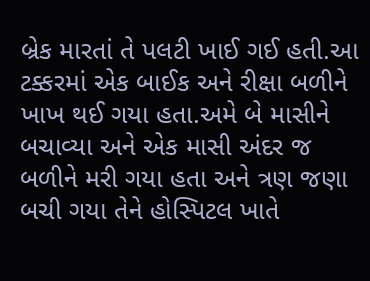બ્રેક મારતાં તે પલટી ખાઈ ગઈ હતી.આ ટક્કરમાં એક બાઈક અને રીક્ષા બળીને ખાખ થઈ ગયા હતા.અમે બે માસીને બચાવ્યા અને એક માસી અંદર જ બળીને મરી ગયા હતા અને ત્રણ જણા બચી ગયા તેને હોસ્પિટલ ખાતે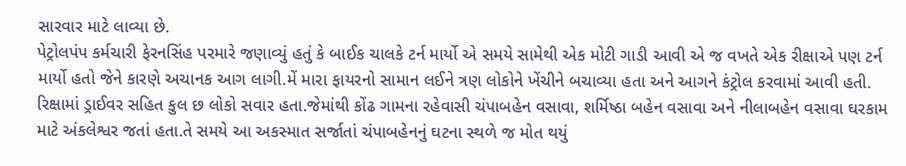સારવાર માટે લાવ્યા છે.
પેટ્રોલપંપ કર્મચારી ફેરનસિંહ પરમારે જણાવ્યું હતું કે બાઈક ચાલકે ટર્ન માર્યો એ સમયે સામેથી એક મોટી ગાડી આવી એ જ વખતે એક રીક્ષાએ પણ ટર્ન માર્યો હતો જેને કારણે અચાનક આગ લાગી.મેં મારા ફાયરનો સામાન લઈને ત્રણ લોકોને ખેંચીને બચાવ્યા હતા અને આગને કંટ્રોલ કરવામાં આવી હતી.
રિક્ષામાં ડ્રાઈવર સહિત કુલ છ લોકો સવાર હતા.જેમાંથી કોંઢ ગામના રહેવાસી ચંપાબહેન વસાવા, શર્મિષ્ઠા બહેન વસાવા અને નીલાબહેન વસાવા ઘરકામ માટે અંકલેશ્વર જતાં હતા.તે સમયે આ અકસ્માત સર્જાતાં ચંપાબહેનનું ઘટના સ્થળે જ મોત થયું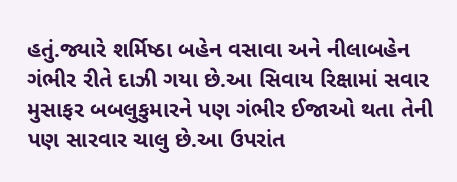હતું.જ્યારે શર્મિષ્ઠા બહેન વસાવા અને નીલાબહેન ગંભીર રીતે દાઝી ગયા છે.આ સિવાય રિક્ષામાં સવાર મુસાફર બબલુકુમારને પણ ગંભીર ઈજાઓ થતા તેની પણ સારવાર ચાલુ છે.આ ઉપરાંત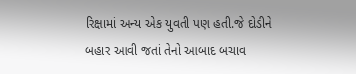રિક્ષામાં અન્ય એક યુવતી પણ હતી.જે દોડીને બહાર આવી જતાં તેનો આબાદ બચાવ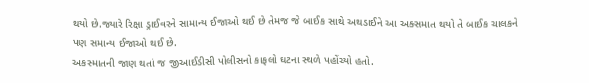થયો છે.જ્યારે રિક્ષા ડ્રાઈવરને સામાન્ય ઈજાઓ થઈ છે તેમજ જે બાઈક સાથે અથડાઈને આ અક્સમાત થયો તે બાઈક ચાલકને પણ સમાન્ય ઈજાઓ થઈ છે.
અકસ્માતની જાણ થતાં જ જીઆઈડીસી પોલીસનો કાફલો ઘટના સ્થળે પહોંચ્યો હતો.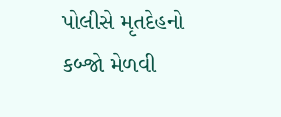પોલીસે મૃતદેહનો કબ્જો મેળવી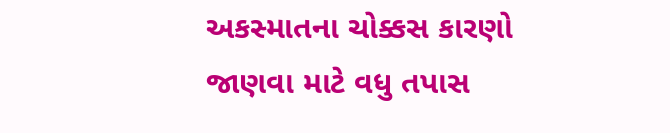અકસ્માતના ચોક્કસ કારણો જાણવા માટે વધુ તપાસ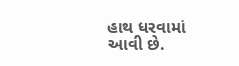હાથ ધરવામાં આવી છે.